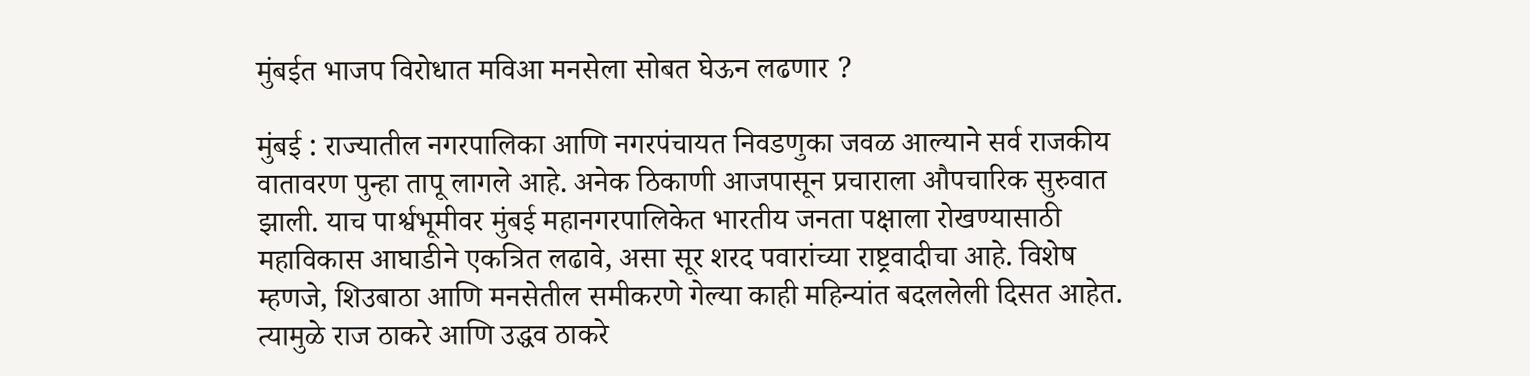मुंबईत भाजप विरोधात मविआ मनसेला सोबत घेऊन लढणार ?

मुंबई : राज्यातील नगरपालिका आणि नगरपंचायत निवडणुका जवळ आल्याने सर्व राजकीय वातावरण पुन्हा तापू लागले आहे. अनेक ठिकाणी आजपासून प्रचाराला औपचारिक सुरुवात झाली. याच पार्श्वभूमीवर मुंबई महानगरपालिकेत भारतीय जनता पक्षाला रोखण्यासाठी महाविकास आघाडीने एकत्रित लढावे, असा सूर शरद पवारांच्या राष्ट्रवादीचा आहे. विशेष म्हणजे, शिउबाठा आणि मनसेतील समीकरणे गेल्या काही महिन्यांत बदललेली दिसत आहेत. त्यामुळे राज ठाकरे आणि उद्धव ठाकरे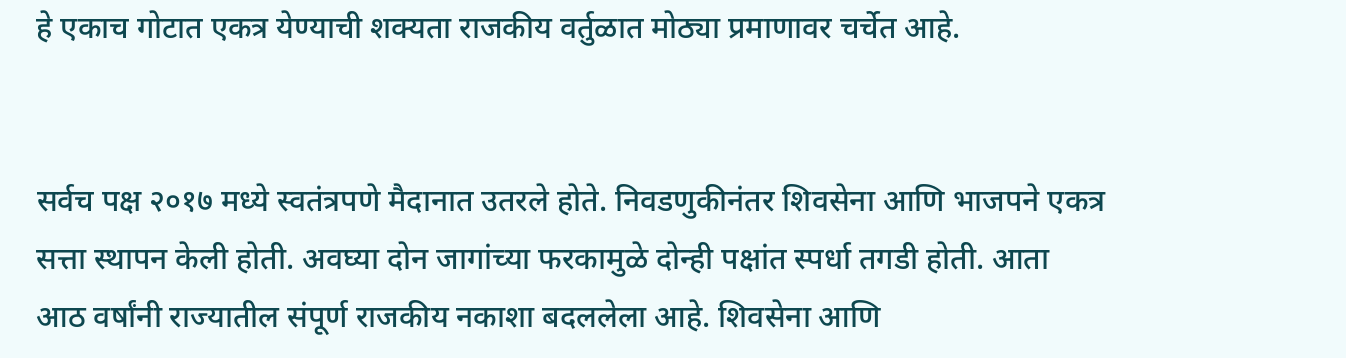हे एकाच गोटात एकत्र येण्याची शक्यता राजकीय वर्तुळात मोठ्या प्रमाणावर चर्चेत आहे.


सर्वच पक्ष २०१७ मध्ये स्वतंत्रपणे मैदानात उतरले होते. निवडणुकीनंतर शिवसेना आणि भाजपने एकत्र सत्ता स्थापन केली होती. अवघ्या दोन जागांच्या फरकामुळे दोन्ही पक्षांत स्पर्धा तगडी होती. आता आठ वर्षांनी राज्यातील संपूर्ण राजकीय नकाशा बदललेला आहे. शिवसेना आणि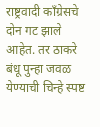राष्ट्रवादी काँग्रेसचे दोन गट झाले आहेत. तर ठाकरे बंधू पुन्हा जवळ येण्याची चिन्हे स्पष्ट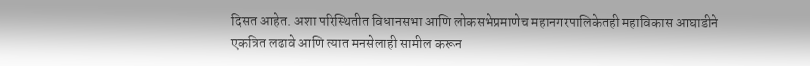दिसत आहेत. अशा परिस्थितीत विधानसभा आणि लोकसभेप्रमाणेच महानगरपालिकेतही महाविकास आघाडीने एकत्रित लढावे आणि त्यात मनसेलाही सामील करून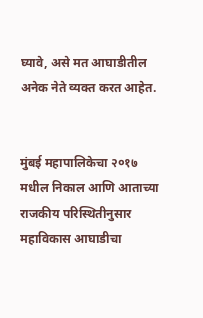घ्यावे, असे मत आघाडीतील अनेक नेते व्यक्त करत आहेत.


मुंबई महापालिकेचा २०१७ मधील निकाल आणि आताच्या राजकीय परिस्थितीनुसार महाविकास आघाडीचा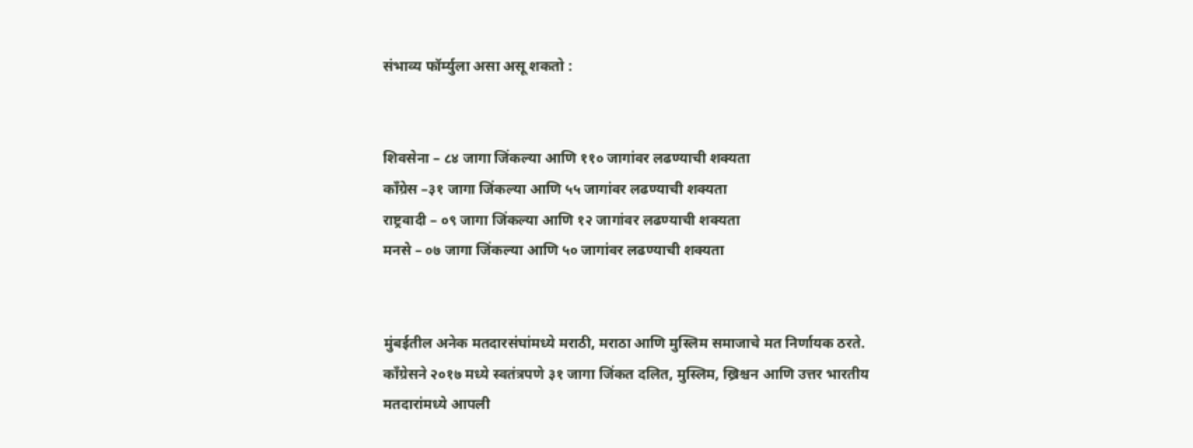संभाव्य फॉर्म्युला असा असू शकतो :


शिवसेना – ८४ जागा जिंकल्या आणि ११० जागांवर लढण्याची शक्यता
काँग्रेस –३१ जागा जिंकल्या आणि ५५ जागांवर लढण्याची शक्यता
राष्ट्रवादी – ०९ जागा जिंकल्या आणि १२ जागांवर लढण्याची शक्यता
मनसे – ०७ जागा जिंकल्या आणि ५० जागांवर लढण्याची शक्यता


मुंबईतील अनेक मतदारसंघांमध्ये मराठी, मराठा आणि मुस्लिम समाजाचे मत निर्णायक ठरते. काँग्रेसने २०१७ मध्ये स्वतंत्रपणे ३१ जागा जिंकत दलित, मुस्लिम, ख्रिश्चन आणि उत्तर भारतीय मतदारांमध्ये आपली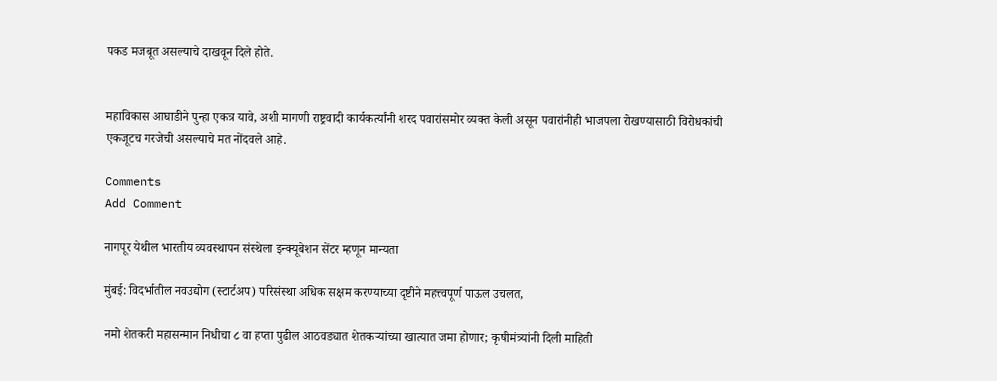पकड मजबूत असल्याचे दाखवून दिले होते.


महाविकास आघाडीने पुन्हा एकत्र यावे, अशी मागणी राष्ट्रवादी कार्यकर्त्यांनी शरद पवारांसमोर व्यक्त केली असून पवारांनीही भाजपला रोखण्यासाठी विरोधकांची एकजूटच गरजेची असल्याचे मत नोंदवले आहे.

Comments
Add Comment

नागपूर येथील भारतीय व्यवस्थापन संस्थेला इन्क्यूबेशन सेंटर म्हणून मान्यता

मुंबई: विदर्भातील नवउद्योग (स्टार्टअप) परिसंस्था अधिक सक्षम करण्याच्या दृष्टीने महत्त्वपूर्ण पाऊल उचलत,

नमो शेतकरी महासन्मान निधीचा ८ वा हप्ता पुढील आठवड्यात शेतकऱ्यांच्या खात्यात जमा होणार; कृषीमंत्र्यांनी दिली माहिती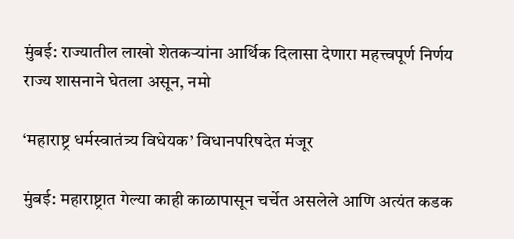मुंबई: राज्यातील लाखो शेतकऱ्यांना आर्थिक दिलासा देणारा महत्त्वपूर्ण निर्णय राज्य शासनाने घेतला असून, नमो

‘महाराष्ट्र धर्मस्वातंत्र्य विधेयक’ विधानपरिषदेत मंजूर

मुंबई: महाराष्ट्रात गेल्या काही काळापासून चर्चेत असलेले आणि अत्यंत कडक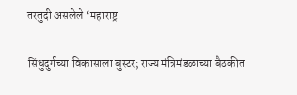तरतुदी असलेले ‘महाराष्ट्र

सिंधुदुर्गच्या विकासाला बुस्टर; राज्य मंत्रिमंडळाच्या बैठकीत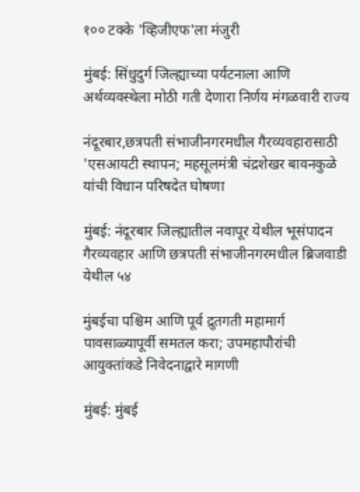१०० टक्के 'व्हिजीएफ'ला मंजुरी

मुंबई: सिंधुदुर्ग जिल्ह्याच्या पर्यटनाला आणि अर्थव्यवस्थेला मोठी गती देणारा निर्णय मंगळवारी राज्य

नंदूरबार,छत्रपती संभाजीनगरमधील गैरव्यवहारासाठी 'एसआयटी स्थापन; महसूलमंत्री चंद्रशेखर बावनकुळे यांची विधान परिषदेत घोषणा

मुंबई: नंदूरबार जिल्ह्यातील नवापूर येथील भूसंपादन गैरव्यवहार आणि छत्रपती संभाजीनगरमधील ब्रिजवाडी येथील ५४

मुंबईचा पश्चिम आणि पूर्व द्रुतगती महामार्ग पावसाळ्यापूर्वी समतल करा; उपमहापौरांची आयुक्तांकडे निवेदनाद्वारे मागणी

मुंबई: मुंबई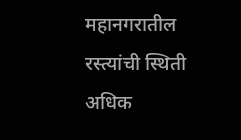महानगरातील रस्त्यांची स्थिती अधिक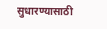सुधारण्यासाठी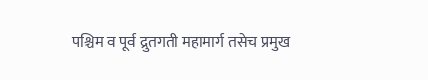पश्चिम व पूर्व द्रुतगती महामार्ग तसेच प्रमुख